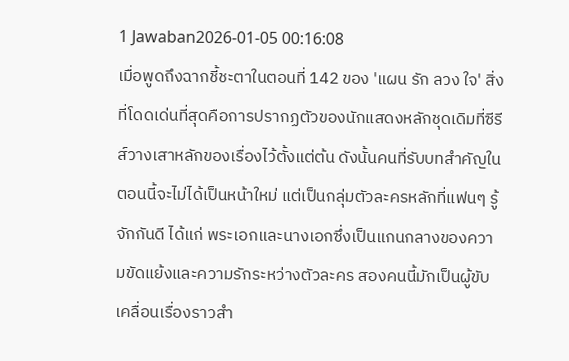1 Jawaban2026-01-05 00:16:08
เมื่อพูดถึงฉากชี้ชะตาในตอนที่ 142 ของ 'แผน รัก ลวง ใจ' สิ่งที่โดดเด่นที่สุดคือการปรากฏตัวของนักแสดงหลักชุดเดิมที่ซีรีส์วางเสาหลักของเรื่องไว้ตั้งแต่ต้น ดังนั้นคนที่รับบทสำคัญในตอนนี้จะไม่ได้เป็นหน้าใหม่ แต่เป็นกลุ่มตัวละครหลักที่แฟนๆ รู้จักกันดี ได้แก่ พระเอกและนางเอกซึ่งเป็นแกนกลางของความขัดแย้งและความรักระหว่างตัวละคร สองคนนี้มักเป็นผู้ขับเคลื่อนเรื่องราวสำ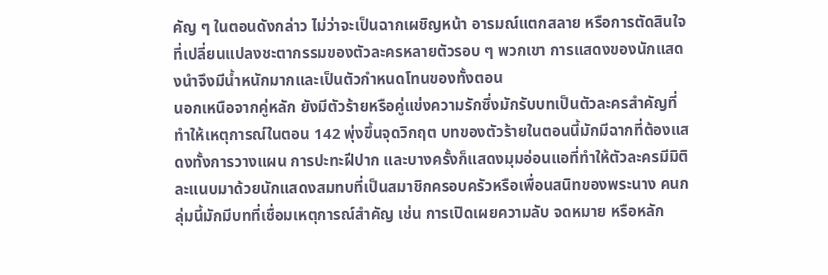คัญ ๆ ในตอนดังกล่าว ไม่ว่าจะเป็นฉากเผชิญหน้า อารมณ์แตกสลาย หรือการตัดสินใจที่เปลี่ยนแปลงชะตากรรมของตัวละครหลายตัวรอบ ๆ พวกเขา การแสดงของนักแสดงนำจึงมีน้ำหนักมากและเป็นตัวกำหนดโทนของทั้งตอน
นอกเหนือจากคู่หลัก ยังมีตัวร้ายหรือคู่แข่งความรักซึ่งมักรับบทเป็นตัวละครสำคัญที่ทำให้เหตุการณ์ในตอน 142 พุ่งขึ้นจุดวิกฤต บทของตัวร้ายในตอนนี้มักมีฉากที่ต้องแสดงทั้งการวางแผน การปะทะฝีปาก และบางครั้งก็แสดงมุมอ่อนแอที่ทำให้ตัวละครมีมิติ ละแนบมาด้วยนักแสดงสมทบที่เป็นสมาชิกครอบครัวหรือเพื่อนสนิทของพระนาง คนกลุ่มนี้มักมีบทที่เชื่อมเหตุการณ์สำคัญ เช่น การเปิดเผยความลับ จดหมาย หรือหลัก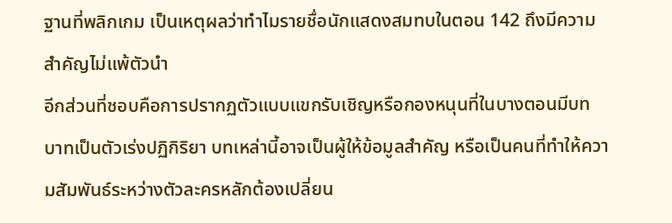ฐานที่พลิกเกม เป็นเหตุผลว่าทำไมรายชื่อนักแสดงสมทบในตอน 142 ถึงมีความสำคัญไม่แพ้ตัวนำ
อีกส่วนที่ชอบคือการปรากฏตัวแบบแขกรับเชิญหรือกองหนุนที่ในบางตอนมีบทบาทเป็นตัวเร่งปฏิกิริยา บทเหล่านี้อาจเป็นผู้ให้ข้อมูลสำคัญ หรือเป็นคนที่ทำให้ความสัมพันธ์ระหว่างตัวละครหลักต้องเปลี่ยน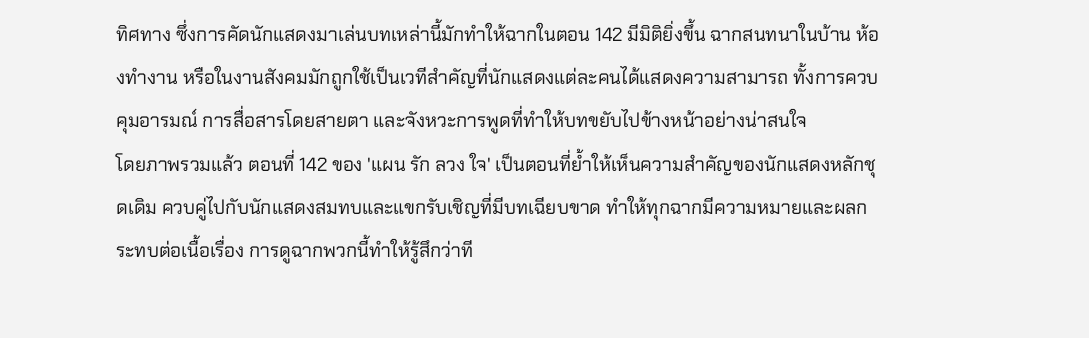ทิศทาง ซึ่งการคัดนักแสดงมาเล่นบทเหล่านี้มักทำให้ฉากในตอน 142 มีมิติยิ่งขึ้น ฉากสนทนาในบ้าน ห้องทำงาน หรือในงานสังคมมักถูกใช้เป็นเวทีสำคัญที่นักแสดงแต่ละคนได้แสดงความสามารถ ทั้งการควบคุมอารมณ์ การสื่อสารโดยสายตา และจังหวะการพูดที่ทำให้บทขยับไปข้างหน้าอย่างน่าสนใจ
โดยภาพรวมแล้ว ตอนที่ 142 ของ 'แผน รัก ลวง ใจ' เป็นตอนที่ย้ำให้เห็นความสำคัญของนักแสดงหลักชุดเดิม ควบคู่ไปกับนักแสดงสมทบและแขกรับเชิญที่มีบทเฉียบขาด ทำให้ทุกฉากมีความหมายและผลกระทบต่อเนื้อเรื่อง การดูฉากพวกนี้ทำให้รู้สึกว่าที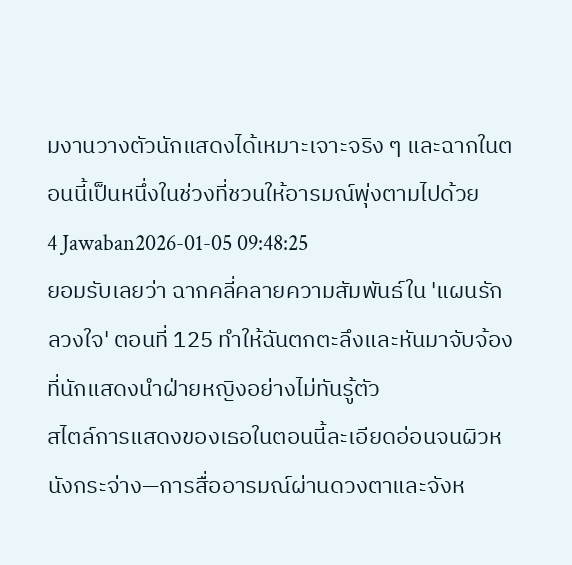มงานวางตัวนักแสดงได้เหมาะเจาะจริง ๆ และฉากในตอนนี้เป็นหนึ่งในช่วงที่ชวนให้อารมณ์พุ่งตามไปด้วย
4 Jawaban2026-01-05 09:48:25
ยอมรับเลยว่า ฉากคลี่คลายความสัมพันธ์ใน 'แผนรักลวงใจ' ตอนที่ 125 ทำให้ฉันตกตะลึงและหันมาจับจ้องที่นักแสดงนำฝ่ายหญิงอย่างไม่ทันรู้ตัว
สไตล์การแสดงของเธอในตอนนี้ละเอียดอ่อนจนผิวหนังกระจ่าง—การสื่ออารมณ์ผ่านดวงตาและจังห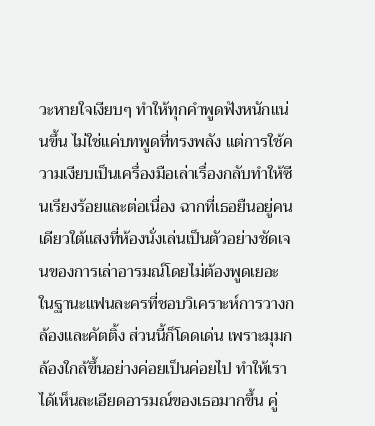วะหายใจเงียบๆ ทำให้ทุกคำพูดฟังหนักแน่นขึ้น ไม่ใช่แค่บทพูดที่ทรงพลัง แต่การใช้ความเงียบเป็นเครื่องมือเล่าเรื่องกลับทำให้ซีนเรียงร้อยและต่อเนื่อง ฉากที่เธอยืนอยู่คนเดียวใต้แสงที่ห้องนั่งเล่นเป็นตัวอย่างชัดเจนของการเล่าอารมณ์โดยไม่ต้องพูดเยอะ
ในฐานะแฟนละครที่ชอบวิเคราะห์การวางกล้องและคัตติ้ง ส่วนนี้ก็โดดเด่น เพราะมุมกล้องใกล้ขึ้นอย่างค่อยเป็นค่อยไป ทำให้เราได้เห็นละเอียดอารมณ์ของเธอมากขึ้น คู่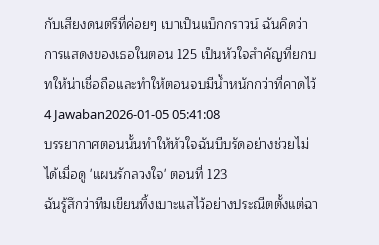กับเสียงดนตรีที่ค่อยๆ เบาเป็นแบ็กกราวน์ ฉันคิดว่าการแสดงของเธอในตอน 125 เป็นหัวใจสำคัญที่ยกบทให้น่าเชื่อถือและทำให้ตอนจบมีน้ำหนักกว่าที่คาดไว้
4 Jawaban2026-01-05 05:41:08
บรรยากาศตอนนั้นทำให้หัวใจฉันบีบรัดอย่างช่วยไม่ได้เมื่อดู 'แผนรักลวงใจ' ตอนที่ 123
ฉันรู้สึกว่าทีมเขียนทิ้งเบาะแสไว้อย่างประณีตตั้งแต่ฉา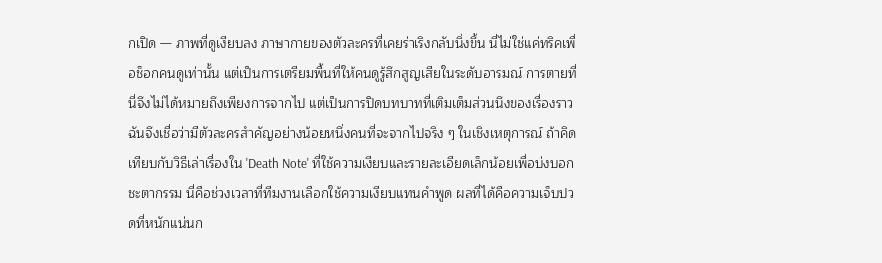กเปิด — ภาพที่ดูเงียบลง ภาษากายของตัวละครที่เคยร่าเริงกลับนิ่งขึ้น นี่ไม่ใช่แค่ทริคเพื่อช็อกคนดูเท่านั้น แต่เป็นการเตรียมพื้นที่ให้คนดูรู้สึกสูญเสียในระดับอารมณ์ การตายที่นี่จึงไม่ได้หมายถึงเพียงการจากไป แต่เป็นการปิดบทบาทที่เติมเต็มส่วนนึงของเรื่องราว
ฉันจึงเชื่อว่ามีตัวละครสำคัญอย่างน้อยหนึ่งคนที่จะจากไปจริง ๆ ในเชิงเหตุการณ์ ถ้าคิดเทียบกับวิธีเล่าเรื่องใน 'Death Note' ที่ใช้ความเงียบและรายละเอียดเล็กน้อยเพื่อบ่งบอกชะตากรรม นี่คือช่วงเวลาที่ทีมงานเลือกใช้ความเงียบแทนคำพูด ผลที่ได้คือความเจ็บปวดที่หนักแน่นก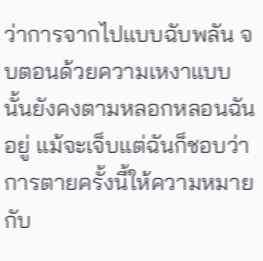ว่าการจากไปแบบฉับพลัน จบตอนด้วยความเหงาแบบนั้นยังคงตามหลอกหลอนฉันอยู่ แม้จะเจ็บแต่ฉันก็ชอบว่าการตายครั้งนี้ให้ความหมายกับ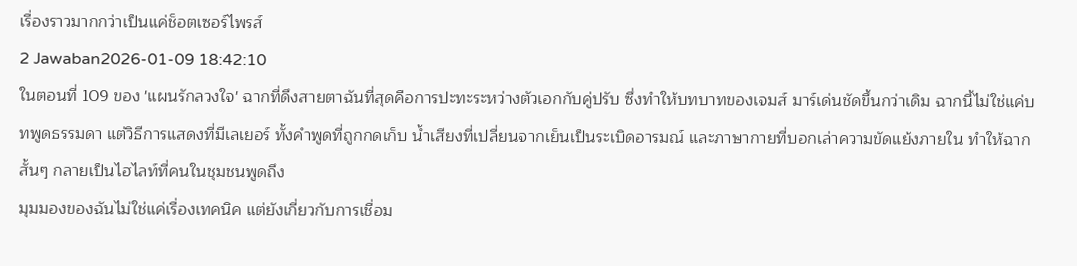เรื่องราวมากกว่าเป็นแค่ช็อตเซอร์ไพรส์
2 Jawaban2026-01-09 18:42:10
ในตอนที่ 109 ของ 'แผนรักลวงใจ' ฉากที่ดึงสายตาฉันที่สุดคือการปะทะระหว่างตัวเอกกับคู่ปรับ ซึ่งทำให้บทบาทของเจมส์ มาร์เด่นชัดขึ้นกว่าเดิม ฉากนี้ไม่ใช่แค่บทพูดธรรมดา แต่วิธีการแสดงที่มีเลเยอร์ ทั้งคำพูดที่ถูกกดเก็บ น้ำเสียงที่เปลี่ยนจากเย็นเป็นระเบิดอารมณ์ และภาษากายที่บอกเล่าความขัดแย้งภายใน ทำให้ฉากสั้นๆ กลายเป็นไฮไลท์ที่คนในชุมชนพูดถึง
มุมมองของฉันไม่ใช่แค่เรื่องเทคนิค แต่ยังเกี่ยวกับการเชื่อม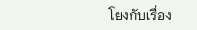โยงกับเรื่อง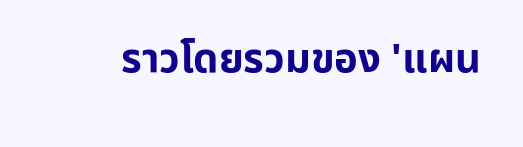ราวโดยรวมของ 'แผน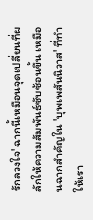รักลวงใจ' ฉากนี้เหมือนจุดเปลี่ยนที่ผลักให้ความสัมพันธ์ซับซ้อนขึ้น เหมือนฉากสำคัญใน 'บุพเพสันนิวาส' ที่ทำให้เรา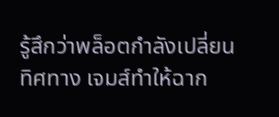รู้สึกว่าพล็อตกำลังเปลี่ยนทิศทาง เจมส์ทำให้ฉาก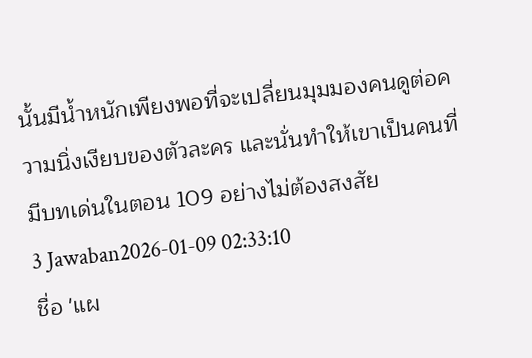นั้นมีน้ำหนักเพียงพอที่จะเปลี่ยนมุมมองคนดูต่อความนิ่งเงียบของตัวละคร และนั่นทำให้เขาเป็นคนที่มีบทเด่นในตอน 109 อย่างไม่ต้องสงสัย
3 Jawaban2026-01-09 02:33:10
ชื่อ 'แผ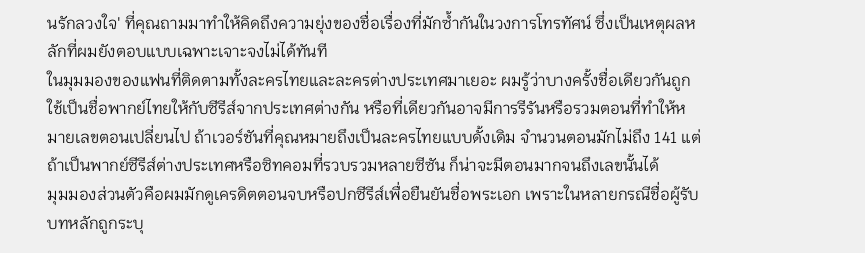นรักลวงใจ' ที่คุณถามมาทำให้คิดถึงความยุ่งของชื่อเรื่องที่มักซ้ำกันในวงการโทรทัศน์ ซึ่งเป็นเหตุผลหลักที่ผมยังตอบแบบเฉพาะเจาะจงไม่ได้ทันที
ในมุมมองของแฟนที่ติดตามทั้งละครไทยและละครต่างประเทศมาเยอะ ผมรู้ว่าบางครั้งชื่อเดียวกันถูกใช้เป็นชื่อพากย์ไทยให้กับซีรีส์จากประเทศต่างกัน หรือที่เดียวกันอาจมีการรีรันหรือรวมตอนที่ทำให้หมายเลขตอนเปลี่ยนไป ถ้าเวอร์ชันที่คุณหมายถึงเป็นละครไทยแบบดั้งเดิม จำนวนตอนมักไม่ถึง 141 แต่ถ้าเป็นพากย์ซีรีส์ต่างประเทศหรือซิทคอมที่รวบรวมหลายซีซัน ก็น่าจะมีตอนมากจนถึงเลขนั้นได้
มุมมองส่วนตัวคือผมมักดูเครดิตตอนจบหรือปกซีรีส์เพื่อยืนยันชื่อพระเอก เพราะในหลายกรณีชื่อผู้รับบทหลักถูกระบุ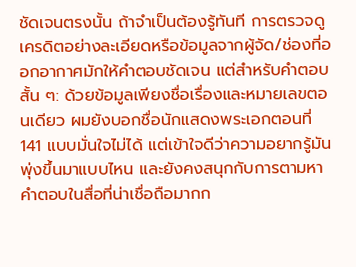ชัดเจนตรงนั้น ถ้าจำเป็นต้องรู้ทันที การตรวจดูเครดิตอย่างละเอียดหรือข้อมูลจากผู้จัด/ช่องที่ออกอากาศมักให้คำตอบชัดเจน แต่สำหรับคำตอบสั้น ๆ: ด้วยข้อมูลเพียงชื่อเรื่องและหมายเลขตอนเดียว ผมยังบอกชื่อนักแสดงพระเอกตอนที่ 141 แบบมั่นใจไม่ได้ แต่เข้าใจดีว่าความอยากรู้มันพุ่งขึ้นมาแบบไหน และยังคงสนุกกับการตามหาคำตอบในสื่อที่น่าเชื่อถือมากก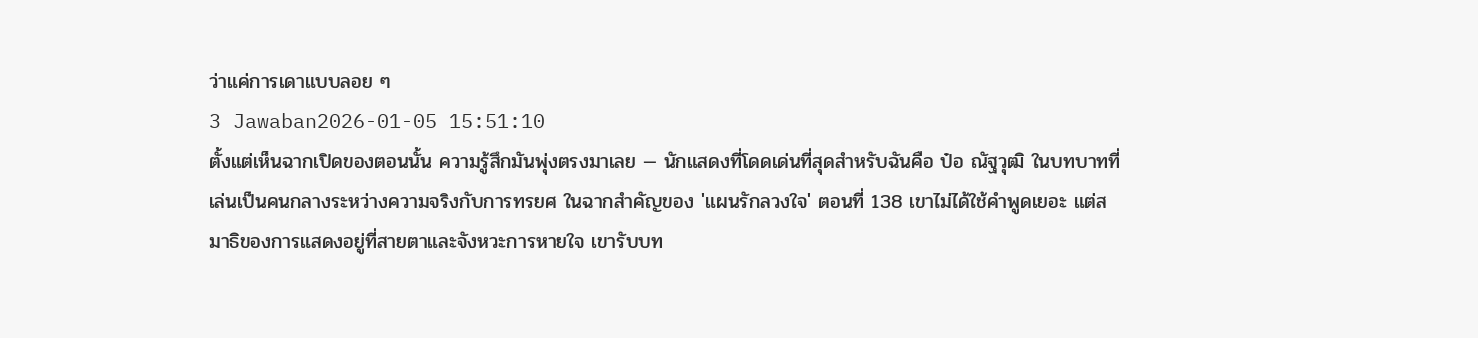ว่าแค่การเดาแบบลอย ๆ
3 Jawaban2026-01-05 15:51:10
ตั้งแต่เห็นฉากเปิดของตอนนั้น ความรู้สึกมันพุ่งตรงมาเลย — นักแสดงที่โดดเด่นที่สุดสำหรับฉันคือ ป๋อ ณัฐวุฒิ ในบทบาทที่เล่นเป็นคนกลางระหว่างความจริงกับการทรยศ ในฉากสำคัญของ 'แผนรักลวงใจ' ตอนที่ 138 เขาไม่ได้ใช้คำพูดเยอะ แต่สมาธิของการแสดงอยู่ที่สายตาและจังหวะการหายใจ เขารับบท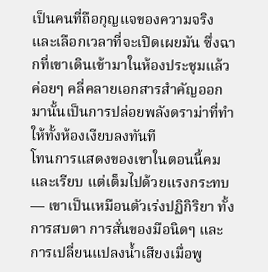เป็นคนที่ถือกุญแจของความจริงและเลือกเวลาที่จะเปิดเผยมัน ซึ่งฉากที่เขาเดินเข้ามาในห้องประชุมแล้วค่อยๆ คลี่คลายเอกสารสำคัญออกมานั้นเป็นการปล่อยพลังดราม่าที่ทำให้ทั้งห้องเงียบลงทันที
โทนการแสดงของเขาในตอนนี้คมและเรียบ แต่เต็มไปด้วยแรงกระทบ — เขาเป็นเหมือนตัวเร่งปฏิกิริยา ทั้งการสบตา การสั่นของมือนิดๆ และการเปลี่ยนแปลงน้ำเสียงเมื่อพู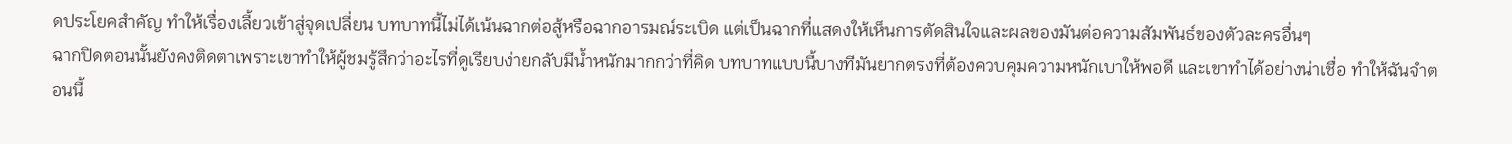ดประโยคสำคัญ ทำให้เรื่องเลี้ยวเข้าสู่จุดเปลี่ยน บทบาทนี้ไม่ได้เน้นฉากต่อสู้หรือฉากอารมณ์ระเบิด แต่เป็นฉากที่แสดงให้เห็นการตัดสินใจและผลของมันต่อความสัมพันธ์ของตัวละครอื่นๆ
ฉากปิดตอนนั้นยังคงติดตาเพราะเขาทำให้ผู้ชมรู้สึกว่าอะไรที่ดูเรียบง่ายกลับมีน้ำหนักมากกว่าที่คิด บทบาทแบบนี้บางทีมันยากตรงที่ต้องควบคุมความหนักเบาให้พอดี และเขาทำได้อย่างน่าเชื่อ ทำให้ฉันจำตอนนี้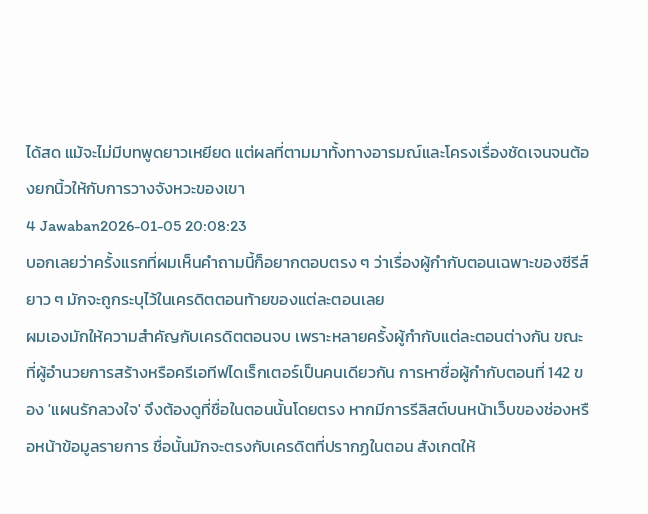ได้สด แม้จะไม่มีบทพูดยาวเหยียด แต่ผลที่ตามมาทั้งทางอารมณ์และโครงเรื่องชัดเจนจนต้องยกนิ้วให้กับการวางจังหวะของเขา
4 Jawaban2026-01-05 20:08:23
บอกเลยว่าครั้งแรกที่ผมเห็นคำถามนี้ก็อยากตอบตรง ๆ ว่าเรื่องผู้กำกับตอนเฉพาะของซีรีส์ยาว ๆ มักจะถูกระบุไว้ในเครดิตตอนท้ายของแต่ละตอนเลย
ผมเองมักให้ความสำคัญกับเครดิตตอนจบ เพราะหลายครั้งผู้กำกับแต่ละตอนต่างกัน ขณะที่ผู้อำนวยการสร้างหรือครีเอทีฟไดเร็กเตอร์เป็นคนเดียวกัน การหาชื่อผู้กำกับตอนที่ 142 ของ 'แผนรักลวงใจ' จึงต้องดูที่ชื่อในตอนนั้นโดยตรง หากมีการรีลิสต์บนหน้าเว็บของช่องหรือหน้าข้อมูลรายการ ชื่อนั้นมักจะตรงกับเครดิตที่ปรากฏในตอน สังเกตให้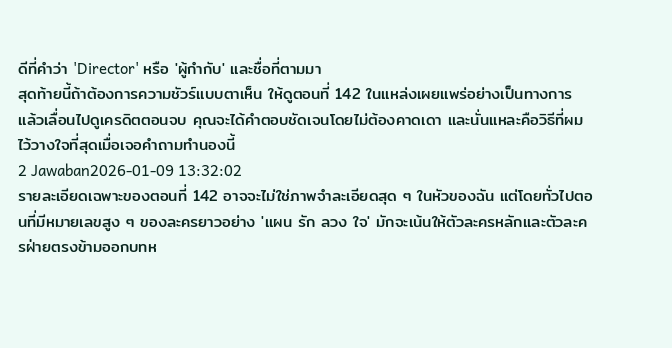ดีที่คำว่า 'Director' หรือ 'ผู้กำกับ' และชื่อที่ตามมา
สุดท้ายนี้ถ้าต้องการความชัวร์แบบตาเห็น ให้ดูตอนที่ 142 ในแหล่งเผยแพร่อย่างเป็นทางการ แล้วเลื่อนไปดูเครดิตตอนจบ คุณจะได้คำตอบชัดเจนโดยไม่ต้องคาดเดา และนั่นแหละคือวิธีที่ผมไว้วางใจที่สุดเมื่อเจอคำถามทำนองนี้
2 Jawaban2026-01-09 13:32:02
รายละเอียดเฉพาะของตอนที่ 142 อาจจะไม่ใช่ภาพจำละเอียดสุด ๆ ในหัวของฉัน แต่โดยทั่วไปตอนที่มีหมายเลขสูง ๆ ของละครยาวอย่าง 'แผน รัก ลวง ใจ' มักจะเน้นให้ตัวละครหลักและตัวละครฝ่ายตรงข้ามออกบทห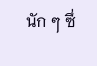นัก ๆ ซึ่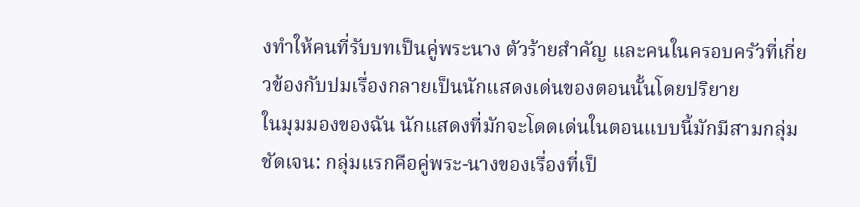งทำให้คนที่รับบทเป็นคู่พระนาง ตัวร้ายสำคัญ และคนในครอบครัวที่เกี่ยวข้องกับปมเรื่องกลายเป็นนักแสดงเด่นของตอนนั้นโดยปริยาย
ในมุมมองของฉัน นักแสดงที่มักจะโดดเด่นในตอนแบบนี้มักมีสามกลุ่มชัดเจน: กลุ่มแรกคือคู่พระ-นางของเรื่องที่เป็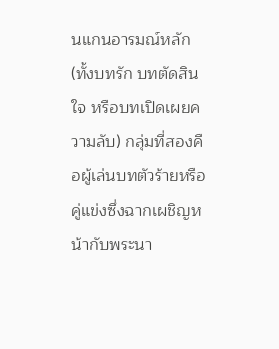นแกนอารมณ์หลัก (ทั้งบทรัก บทตัดสินใจ หรือบทเปิดเผยความลับ) กลุ่มที่สองคือผู้เล่นบทตัวร้ายหรือคู่แข่งซึ่งฉากเผชิญหน้ากับพระนา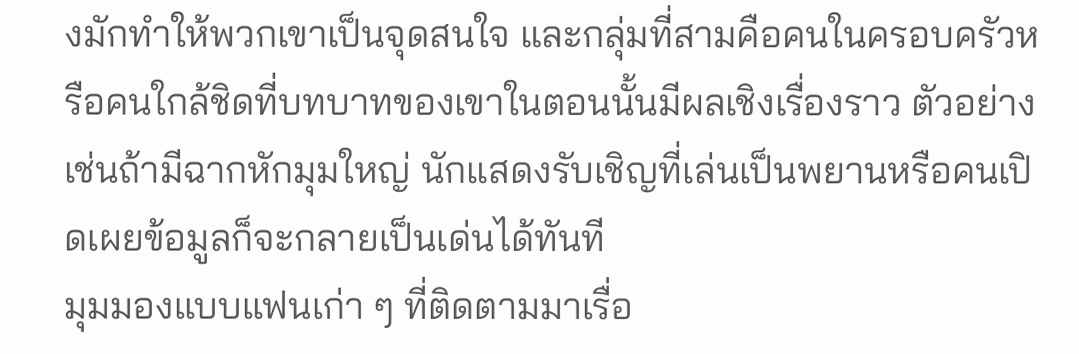งมักทำให้พวกเขาเป็นจุดสนใจ และกลุ่มที่สามคือคนในครอบครัวหรือคนใกล้ชิดที่บทบาทของเขาในตอนนั้นมีผลเชิงเรื่องราว ตัวอย่างเช่นถ้ามีฉากหักมุมใหญ่ นักแสดงรับเชิญที่เล่นเป็นพยานหรือคนเปิดเผยข้อมูลก็จะกลายเป็นเด่นได้ทันที
มุมมองแบบแฟนเก่า ๆ ที่ติดตามมาเรื่อ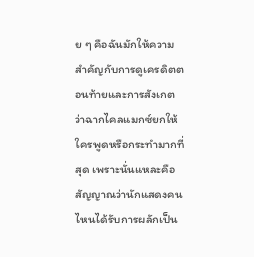ย ๆ คือฉันมักให้ความสำคัญกับการดูเครดิตตอนท้ายและการสังเกตว่าฉากไคลแมกซ์ยกให้ใครพูดหรือกระทำมากที่สุด เพราะนั่นแหละคือสัญญาณว่านักแสดงคนไหนได้รับการผลักเป็น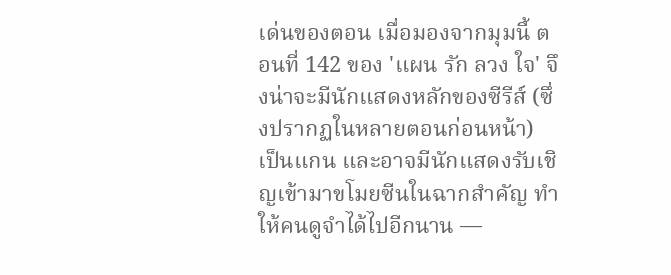เด่นของตอน เมื่อมองจากมุมนี้ ตอนที่ 142 ของ 'แผน รัก ลวง ใจ' จึงน่าจะมีนักแสดงหลักของซีรีส์ (ซึ่งปรากฏในหลายตอนก่อนหน้า) เป็นแกน และอาจมีนักแสดงรับเชิญเข้ามาขโมยซีนในฉากสำคัญ ทำให้คนดูจำได้ไปอีกนาน —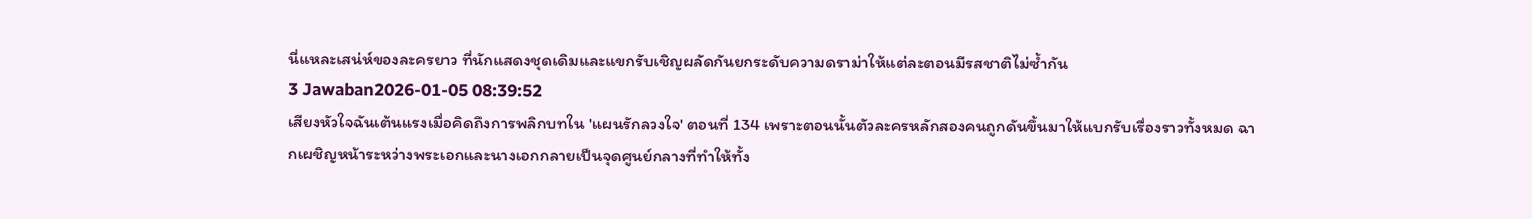นี่แหละเสน่ห์ของละครยาว ที่นักแสดงชุดเดิมและแขกรับเชิญผลัดกันยกระดับความดราม่าให้แต่ละตอนมีรสชาติไม่ซ้ำกัน
3 Jawaban2026-01-05 08:39:52
เสียงหัวใจฉันเต้นแรงเมื่อคิดถึงการพลิกบทใน 'แผนรักลวงใจ' ตอนที่ 134 เพราะตอนนั้นตัวละครหลักสองคนถูกดันขึ้นมาให้แบกรับเรื่องราวทั้งหมด ฉากเผชิญหน้าระหว่างพระเอกและนางเอกกลายเป็นจุดศูนย์กลางที่ทำให้ทั้ง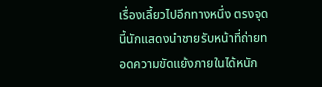เรื่องเลี้ยวไปอีกทางหนึ่ง ตรงจุดนี้นักแสดงนำชายรับหน้าที่ถ่ายทอดความขัดแย้งภายในได้หนัก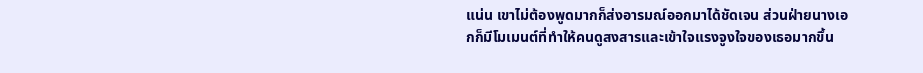แน่น เขาไม่ต้องพูดมากก็ส่งอารมณ์ออกมาได้ชัดเจน ส่วนฝ่ายนางเอกก็มีโมเมนต์ที่ทำให้คนดูสงสารและเข้าใจแรงจูงใจของเธอมากขึ้น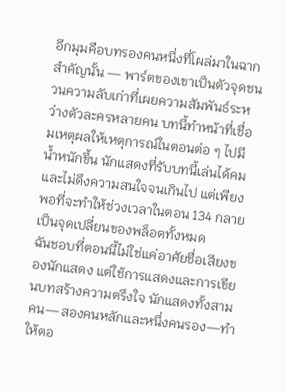อีกมุมคือบทรองคนหนึ่งที่โผล่มาในฉากสำคัญนั้น — พาร์ตของเขาเป็นตัวจุดชนวนความลับเก่าที่เผยความสัมพันธ์ระหว่างตัวละครหลายคน บทนี้ทำหน้าที่เชื่อมเหตุผลให้เหตุการณ์ในตอนต่อ ๆ ไปมีน้ำหนักขึ้น นักแสดงที่รับบทนี้เล่นได้คมและไม่ดึงความสนใจจนเกินไป แต่เพียงพอที่จะทำให้ช่วงเวลาในตอน 134 กลายเป็นจุดเปลี่ยนของพล็อตทั้งหมด
ฉันชอบที่ตอนนี้ไม่ใช่แค่อาศัยชื่อเสียงของนักแสดง แต่ใช้การแสดงและการเขียนบทสร้างความตรึงใจ นักแสดงทั้งสามคน—สองคนหลักและหนึ่งคนรอง—ทำให้ตอ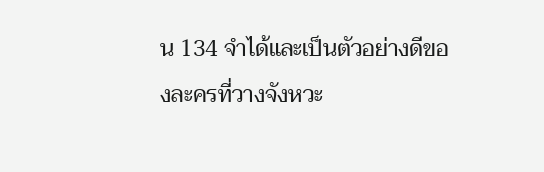น 134 จำได้และเป็นตัวอย่างดีของละครที่วางจังหวะ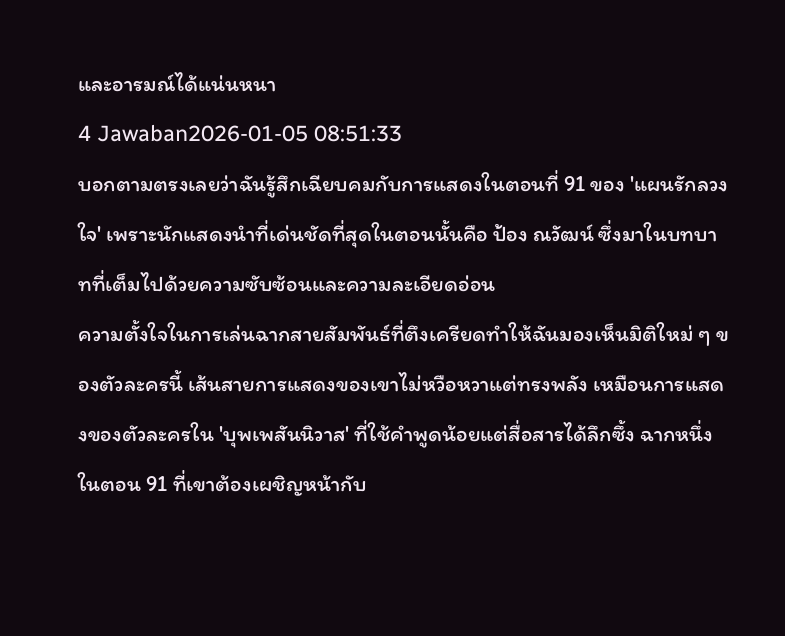และอารมณ์ได้แน่นหนา
4 Jawaban2026-01-05 08:51:33
บอกตามตรงเลยว่าฉันรู้สึกเฉียบคมกับการแสดงในตอนที่ 91 ของ 'แผนรักลวงใจ' เพราะนักแสดงนำที่เด่นชัดที่สุดในตอนนั้นคือ ป้อง ณวัฒน์ ซึ่งมาในบทบาทที่เต็มไปด้วยความซับซ้อนและความละเอียดอ่อน
ความตั้งใจในการเล่นฉากสายสัมพันธ์ที่ตึงเครียดทำให้ฉันมองเห็นมิติใหม่ ๆ ของตัวละครนี้ เส้นสายการแสดงของเขาไม่หวือหวาแต่ทรงพลัง เหมือนการแสดงของตัวละครใน 'บุพเพสันนิวาส' ที่ใช้คำพูดน้อยแต่สื่อสารได้ลึกซึ้ง ฉากหนึ่งในตอน 91 ที่เขาต้องเผชิญหน้ากับ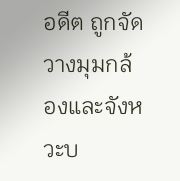อดีต ถูกจัดวางมุมกล้องและจังหวะบ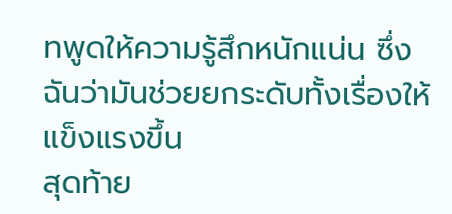ทพูดให้ความรู้สึกหนักแน่น ซึ่งฉันว่ามันช่วยยกระดับทั้งเรื่องให้แข็งแรงขึ้น
สุดท้าย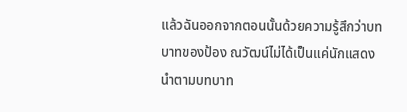แล้วฉันออกจากตอนนั้นด้วยความรู้สึกว่าบทบาทของป้อง ณวัฒน์ไม่ได้เป็นแค่นักแสดงนำตามบทบาท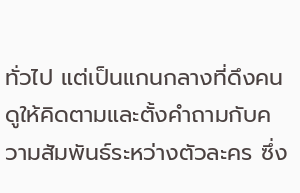ทั่วไป แต่เป็นแกนกลางที่ดึงคนดูให้คิดตามและตั้งคำถามกับความสัมพันธ์ระหว่างตัวละคร ซึ่ง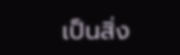เป็นสิ่ง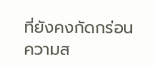ที่ยังคงกัดกร่อนความส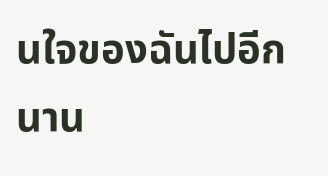นใจของฉันไปอีกนาน